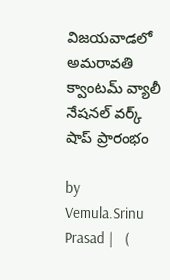విజయవాడలో అమరావతి క్వాంటమ్ వ్యాలీ నేషనల్ వర్క్ షాప్ ప్రారంభం

by Vemula.Srinu Prasad |   (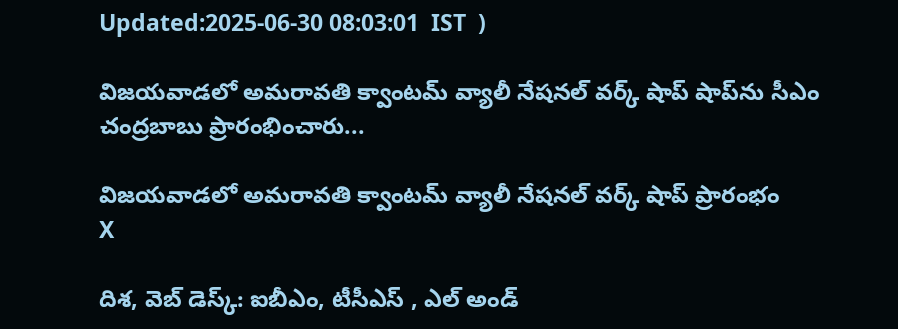Updated:2025-06-30 08:03:01  IST  )

విజయవాడలో అమరావతి క్వాంటమ్ వ్యాలీ నేషనల్ వర్క్ షాప్ షాప్‌ను సీఎం చంద్రబాబు ప్రారంభించారు...

విజయవాడలో అమరావతి క్వాంటమ్ వ్యాలీ నేషనల్ వర్క్ షాప్ ప్రారంభం
X

దిశ, వెబ్ డెస్క్: ఐబీఎం, టీసీఎస్ , ఎల్ అండ్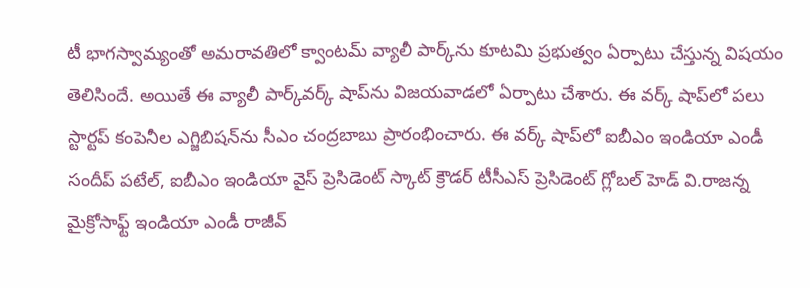టీ భాగస్వామ్యంతో అమరావతిలో క్వాంటమ్ వ్యాలీ పార్క్‌ను కూటమి ప్రభుత్వం ఏర్పాటు చేస్తున్న విషయం తెలిసిందే. అయితే ఈ వ్యాలీ పార్క్‌వర్క్ షాప్‌ను విజయవాడలో ఏర్పాటు చేశారు. ఈ వర్క్ షాప్‌లో పలు స్టార్టప్ కంపెనీల ఎగ్జిబిషన్‌ను సీఎం చంద్రబాబు ప్రారంభించారు. ఈ వర్క్ షాప్‌లో ఐబీఎం ఇండియా ఎండీ సందీప్ పటేల్, ఐబీఎం ఇండియా వైస్ ప్రెసిడెంట్ స్కాట్ క్రౌడర్ టీసీఎస్ ప్రెసిడెంట్ గ్లోబల్ హెడ్ వి.రాజన్న మైక్రోసాఫ్ట్ ఇండియా ఎండీ రాజీవ్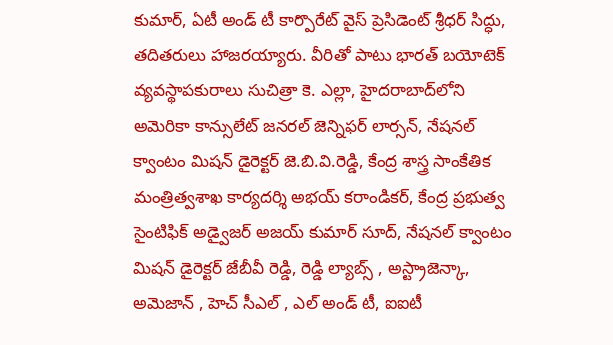కుమార్, ఏటీ అండ్ టీ కార్పొరేట్ వైస్ ప్రెసిడెంట్ శ్రీధర్ సిద్ధు, తదితరులు హాజరయ్యారు. వీరితో పాటు భారత్ బయోటెక్ వ్యవస్థాపకురాలు సుచిత్రా కె. ఎల్లా, హైదరాబాద్‌లోని అమెరికా కాన్సులేట్ జనరల్ జెన్నిఫర్ లార్సన్‌, నేషనల్ క్వాంటం మిషన్ డైరెక్టర్ జె.బి.వి.రెడ్డి, కేంద్ర శాస్త్ర సాంకేతిక మంత్రిత్వశాఖ కార్యదర్శి అభయ్ కరాండికర్, కేంద్ర ప్రభుత్వ సైంటిఫిక్ అడ్వైజర్ అజయ్ కుమార్ సూద్, నేషనల్ క్వాంటం మిషన్ డైరెక్టర్ జేబీవీ రెడ్డి, రెడ్డి ల్యాబ్స్ , అస్ట్రాజెన్కా, అమెజాన్ , హెచ్ సీఎల్ , ఎల్ అండ్ టీ, ఐఐటీ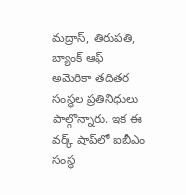మద్రాస్, తిరుపతి, బ్యాంక్ ఆఫ్ అమెరికా తదితర సంస్థల ప్రతినిధులు పాల్గొన్నారు. ఇక ఈ వర్క్ షాప్‌లో ఐబీఎం సంస్థ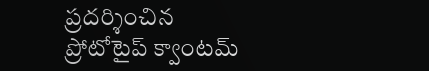ప్రదర్శించిన ప్రోటోటైప్ క్వాంటమ్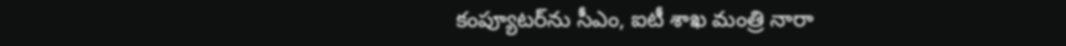కంప్యూటర్‌ను సీఎం, ఐటీ శాఖ మంత్రి నారా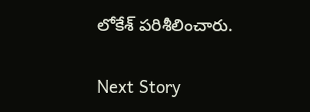లోకేశ్ పరిశీలించారు.

Next Story